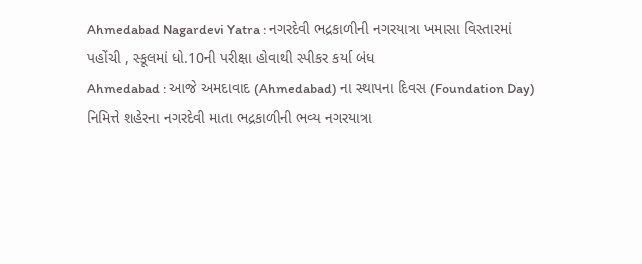Ahmedabad Nagardevi Yatra : નગરદેવી ભદ્રકાળીની નગરયાત્રા ખમાસા વિસ્તારમાં પહોંચી , સ્કૂલમાં ધો.10ની પરીક્ષા હોવાથી સ્પીકર કર્યા બંધ
Ahmedabad : આજે અમદાવાદ (Ahmedabad) ના સ્થાપના દિવસ (Foundation Day) નિમિત્તે શહેરના નગરદેવી માતા ભદ્રકાળીની ભવ્ય નગરયાત્રા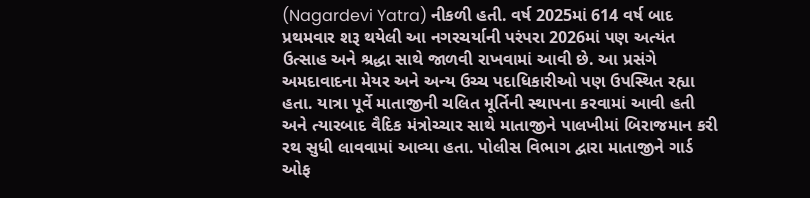(Nagardevi Yatra) નીકળી હતી. વર્ષ 2025માં 614 વર્ષ બાદ પ્રથમવાર શરૂ થયેલી આ નગરચર્યાની પરંપરા 2026માં પણ અત્યંત ઉત્સાહ અને શ્રદ્ધા સાથે જાળવી રાખવામાં આવી છે. આ પ્રસંગે અમદાવાદના મેયર અને અન્ય ઉચ્ચ પદાધિકારીઓ પણ ઉપસ્થિત રહ્યા હતા. યાત્રા પૂર્વે માતાજીની ચલિત મૂર્તિની સ્થાપના કરવામાં આવી હતી અને ત્યારબાદ વૈદિક મંત્રોચ્ચાર સાથે માતાજીને પાલખીમાં બિરાજમાન કરી રથ સુધી લાવવામાં આવ્યા હતા. પોલીસ વિભાગ દ્વારા માતાજીને ગાર્ડ ઓફ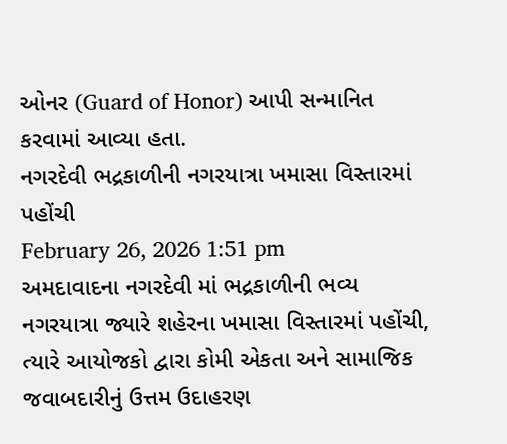ઓનર (Guard of Honor) આપી સન્માનિત કરવામાં આવ્યા હતા.
નગરદેવી ભદ્રકાળીની નગરયાત્રા ખમાસા વિસ્તારમાં પહોંચી
February 26, 2026 1:51 pm
અમદાવાદના નગરદેવી માં ભદ્રકાળીની ભવ્ય નગરયાત્રા જ્યારે શહેરના ખમાસા વિસ્તારમાં પહોંચી, ત્યારે આયોજકો દ્વારા કોમી એકતા અને સામાજિક જવાબદારીનું ઉત્તમ ઉદાહરણ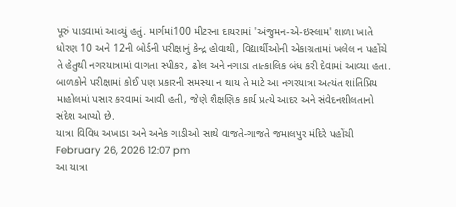પૂરું પાડવામાં આવ્યું હતું. માર્ગમાં100 મીટરના દાયરામાં 'અંજુમન-એ-ઇસ્લામ' શાળા ખાતે ધોરણ 10 અને 12ની બોર્ડની પરીક્ષાનું કેન્દ્ર હોવાથી, વિદ્યાર્થીઓની એકાગ્રતામાં ખલેલ ન પહોંચે તે હેતુથી નગરયાત્રામાં વાગતા સ્પીકર, ઢોલ અને નગાડા તાત્કાલિક બંધ કરી દેવામાં આવ્યા હતા. બાળકોને પરીક્ષામાં કોઈ પણ પ્રકારની સમસ્યા ન થાય તે માટે આ નગરયાત્રા અત્યંત શાંતિપ્રિય માહોલમાં પસાર કરવામાં આવી હતી, જેણે શૈક્ષણિક કાર્ય પ્રત્યે આદર અને સંવેદનશીલતાનો સંદેશ આપ્યો છે.
યાત્રા વિવિધ અખાડા અને અનેક ગાડીઓ સાથે વાજતે-ગાજતે જમાલપુર મંદિરે પહોંચી
February 26, 2026 12:07 pm
આ યાત્રા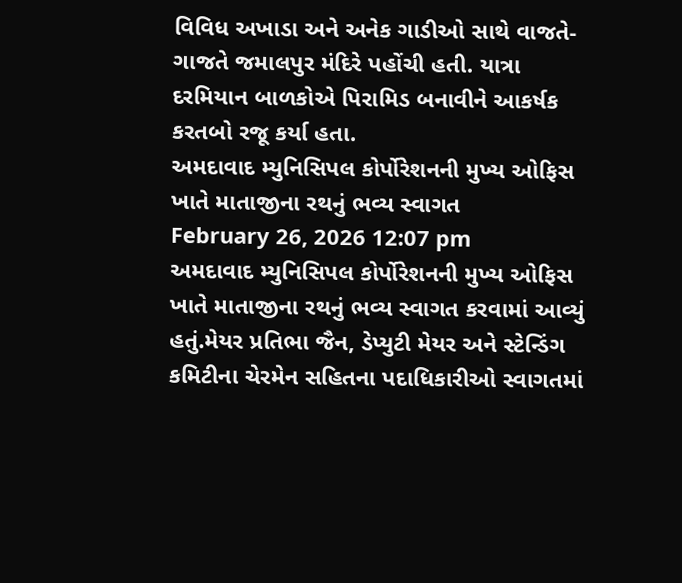વિવિધ અખાડા અને અનેક ગાડીઓ સાથે વાજતે-ગાજતે જમાલપુર મંદિરે પહોંચી હતી. યાત્રા દરમિયાન બાળકોએ પિરામિડ બનાવીને આકર્ષક કરતબો રજૂ કર્યા હતા.
અમદાવાદ મ્યુનિસિપલ કોર્પોરેશનની મુખ્ય ઓફિસ ખાતે માતાજીના રથનું ભવ્ય સ્વાગત
February 26, 2026 12:07 pm
અમદાવાદ મ્યુનિસિપલ કોર્પોરેશનની મુખ્ય ઓફિસ ખાતે માતાજીના રથનું ભવ્ય સ્વાગત કરવામાં આવ્યું હતું.મેયર પ્રતિભા જૈન, ડેપ્યુટી મેયર અને સ્ટેન્ડિંગ કમિટીના ચેરમેન સહિતના પદાધિકારીઓ સ્વાગતમાં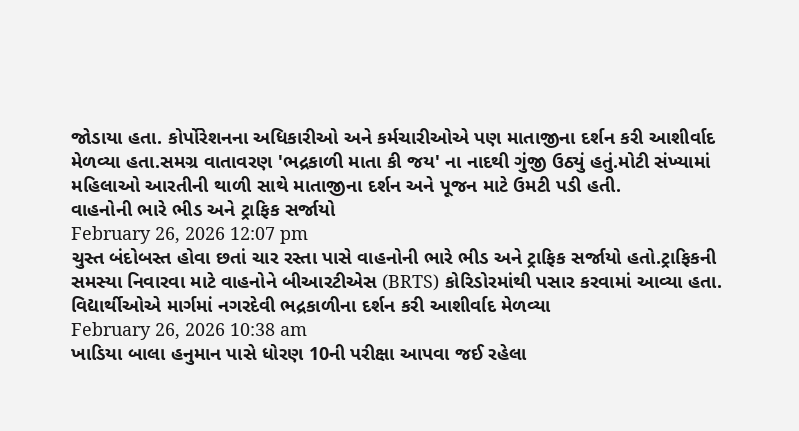જોડાયા હતા. કોર્પોરેશનના અધિકારીઓ અને કર્મચારીઓએ પણ માતાજીના દર્શન કરી આશીર્વાદ મેળવ્યા હતા.સમગ્ર વાતાવરણ 'ભદ્રકાળી માતા કી જય' ના નાદથી ગુંજી ઉઠ્યું હતું.મોટી સંખ્યામાં મહિલાઓ આરતીની થાળી સાથે માતાજીના દર્શન અને પૂજન માટે ઉમટી પડી હતી.
વાહનોની ભારે ભીડ અને ટ્રાફિક સર્જાયો
February 26, 2026 12:07 pm
ચુસ્ત બંદોબસ્ત હોવા છતાં ચાર રસ્તા પાસે વાહનોની ભારે ભીડ અને ટ્રાફિક સર્જાયો હતો.ટ્રાફિકની સમસ્યા નિવારવા માટે વાહનોને બીઆરટીએસ (BRTS) કોરિડોરમાંથી પસાર કરવામાં આવ્યા હતા.
વિદ્યાર્થીઓએ માર્ગમાં નગરદેવી ભદ્રકાળીના દર્શન કરી આશીર્વાદ મેળવ્યા
February 26, 2026 10:38 am
ખાડિયા બાલા હનુમાન પાસે ધોરણ 10ની પરીક્ષા આપવા જઈ રહેલા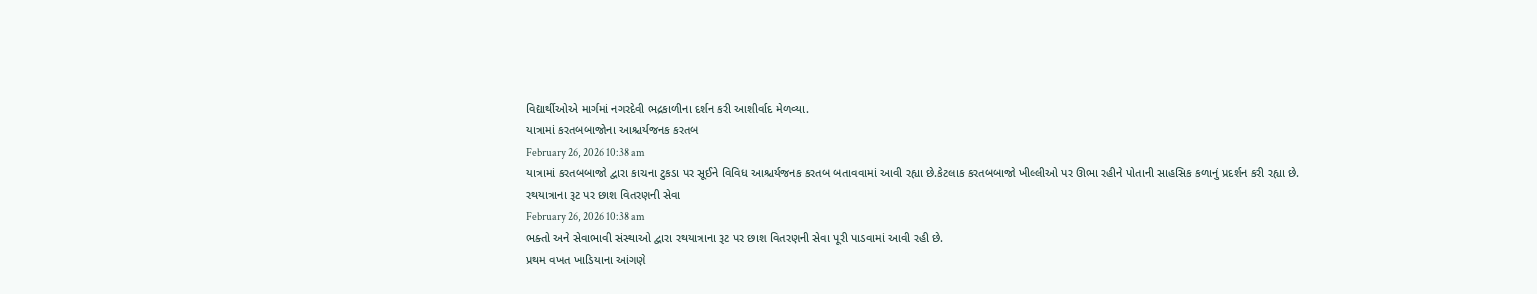વિદ્યાર્થીઓએ માર્ગમાં નગરદેવી ભદ્રકાળીના દર્શન કરી આશીર્વાદ મેળવ્યા.
યાત્રામાં કરતબબાજોના આશ્ચર્યજનક કરતબ
February 26, 2026 10:38 am
યાત્રામાં કરતબબાજો દ્વારા કાચના ટુકડા પર સૂઈને વિવિધ આશ્ચર્યજનક કરતબ બતાવવામાં આવી રહ્યા છે.કેટલાક કરતબબાજો ખીલ્લીઓ પર ઊભા રહીને પોતાની સાહસિક કળાનું પ્રદર્શન કરી રહ્યા છે.
રથયાત્રાના રૂટ પર છાશ વિતરણની સેવા
February 26, 2026 10:38 am
ભક્તો અને સેવાભાવી સંસ્થાઓ દ્વારા રથયાત્રાના રૂટ પર છાશ વિતરણની સેવા પૂરી પાડવામાં આવી રહી છે.
પ્રથમ વખત ખાડિયાના આંગણે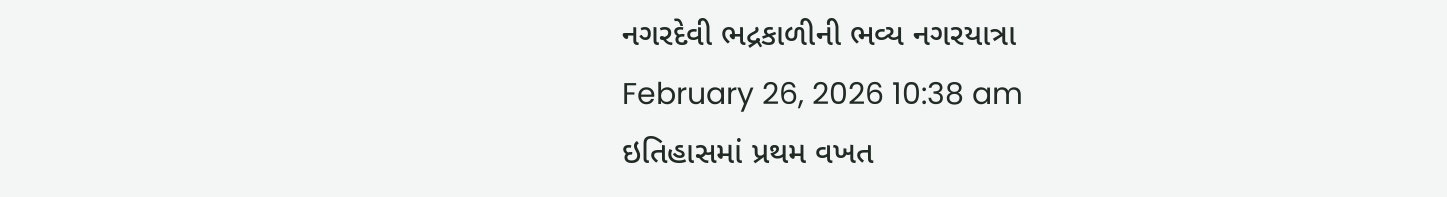નગરદેવી ભદ્રકાળીની ભવ્ય નગરયાત્રા
February 26, 2026 10:38 am
ઇતિહાસમાં પ્રથમ વખત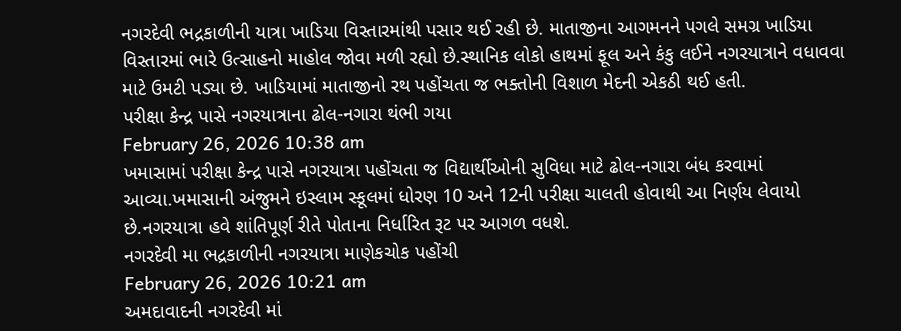નગરદેવી ભદ્રકાળીની યાત્રા ખાડિયા વિસ્તારમાંથી પસાર થઈ રહી છે. માતાજીના આગમનને પગલે સમગ્ર ખાડિયા વિસ્તારમાં ભારે ઉત્સાહનો માહોલ જોવા મળી રહ્યો છે.સ્થાનિક લોકો હાથમાં ફૂલ અને કંકુ લઈને નગરયાત્રાને વધાવવા માટે ઉમટી પડ્યા છે. ખાડિયામાં માતાજીનો રથ પહોંચતા જ ભક્તોની વિશાળ મેદની એકઠી થઈ હતી.
પરીક્ષા કેન્દ્ર પાસે નગરયાત્રાના ઢોલ-નગારા થંભી ગયા
February 26, 2026 10:38 am
ખમાસામાં પરીક્ષા કેન્દ્ર પાસે નગરયાત્રા પહોંચતા જ વિદ્યાર્થીઓની સુવિધા માટે ઢોલ-નગારા બંધ કરવામાં આવ્યા.ખમાસાની અંજુમને ઇસ્લામ સ્કૂલમાં ધોરણ 10 અને 12ની પરીક્ષા ચાલતી હોવાથી આ નિર્ણય લેવાયો છે.નગરયાત્રા હવે શાંતિપૂર્ણ રીતે પોતાના નિર્ધારિત રૂટ પર આગળ વધશે.
નગરદેવી મા ભદ્રકાળીની નગરયાત્રા માણેકચોક પહોંચી
February 26, 2026 10:21 am
અમદાવાદની નગરદેવી માં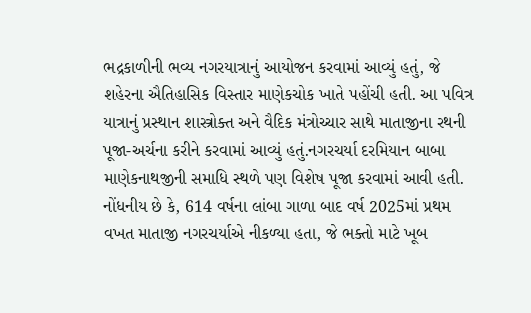ભદ્રકાળીની ભવ્ય નગરયાત્રાનું આયોજન કરવામાં આવ્યું હતું, જે શહેરના ઐતિહાસિક વિસ્તાર માણેકચોક ખાતે પહોંચી હતી. આ પવિત્ર યાત્રાનું પ્રસ્થાન શાસ્ત્રોક્ત અને વૈદિક મંત્રોચ્ચાર સાથે માતાજીના રથની પૂજા-અર્ચના કરીને કરવામાં આવ્યું હતું.નગરચર્યા દરમિયાન બાબા માણેકનાથજીની સમાધિ સ્થળે પણ વિશેષ પૂજા કરવામાં આવી હતી. નોંધનીય છે કે, 614 વર્ષના લાંબા ગાળા બાદ વર્ષ 2025માં પ્રથમ વખત માતાજી નગરચર્યાએ નીકળ્યા હતા, જે ભક્તો માટે ખૂબ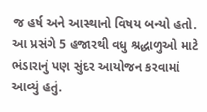જ હર્ષ અને આસ્થાનો વિષય બન્યો હતો. આ પ્રસંગે 5 હજારથી વધુ શ્રદ્ધાળુઓ માટે ભંડારાનું પણ સુંદર આયોજન કરવામાં આવ્યું હતું.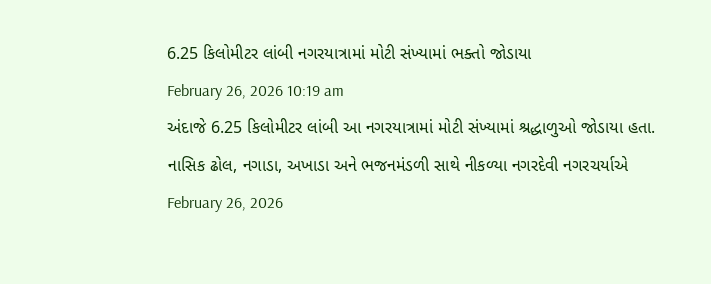6.25 કિલોમીટર લાંબી નગરયાત્રામાં મોટી સંખ્યામાં ભક્તો જોડાયા
February 26, 2026 10:19 am
અંદાજે 6.25 કિલોમીટર લાંબી આ નગરયાત્રામાં મોટી સંખ્યામાં શ્રદ્ધાળુઓ જોડાયા હતા.
નાસિક ઢોલ, નગાડા, અખાડા અને ભજનમંડળી સાથે નીકળ્યા નગરદેવી નગરચર્યાએ
February 26, 2026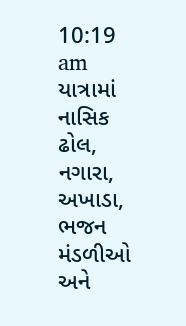10:19 am
યાત્રામાં નાસિક ઢોલ, નગારા, અખાડા, ભજન મંડળીઓ અને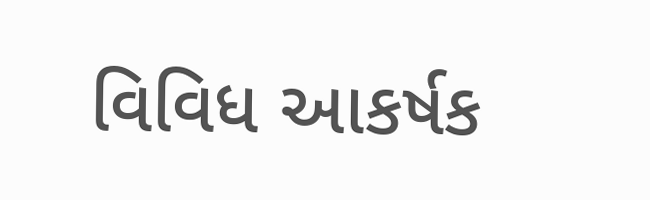વિવિધ આકર્ષક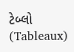ટેબ્લો (Tableaux)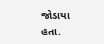જોડાયા હતા.